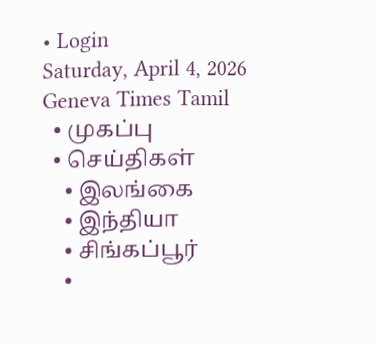• Login
Saturday, April 4, 2026
Geneva Times Tamil
  • முகப்பு
  • செய்திகள்
    • இலங்கை
    • இந்தியா
    • சிங்கப்பூர்
    •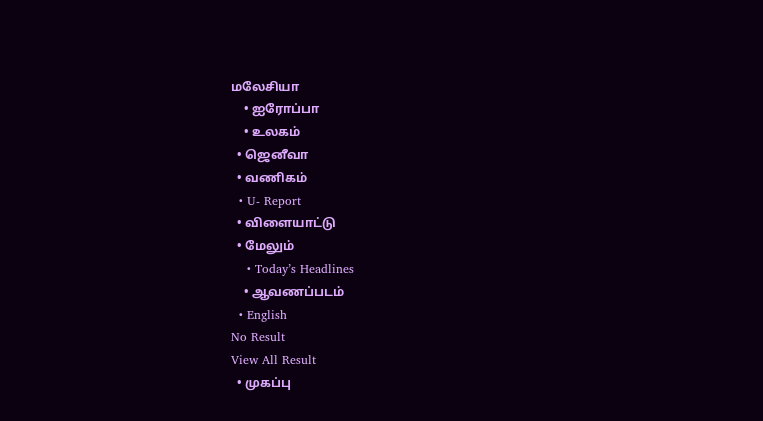மலேசியா
    • ஐரோப்பா
    • உலகம்
  • ஜெனீவா
  • வணிகம்
  • U- Report
  • விளையாட்டு
  • மேலும்
    • Today’s Headlines
    • ஆவணப்படம்
  • English
No Result
View All Result
  • முகப்பு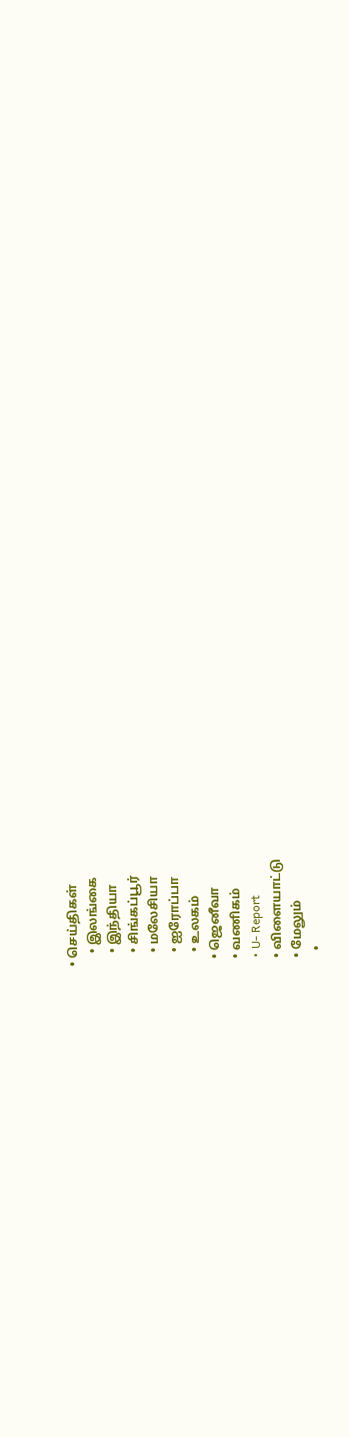• செய்திகள்
    • இலங்கை
    • இந்தியா
    • சிங்கப்பூர்
    • மலேசியா
    • ஐரோப்பா
    • உலகம்
  • ஜெனீவா
  • வணிகம்
  • U- Report
  • விளையாட்டு
  • மேலும்
    •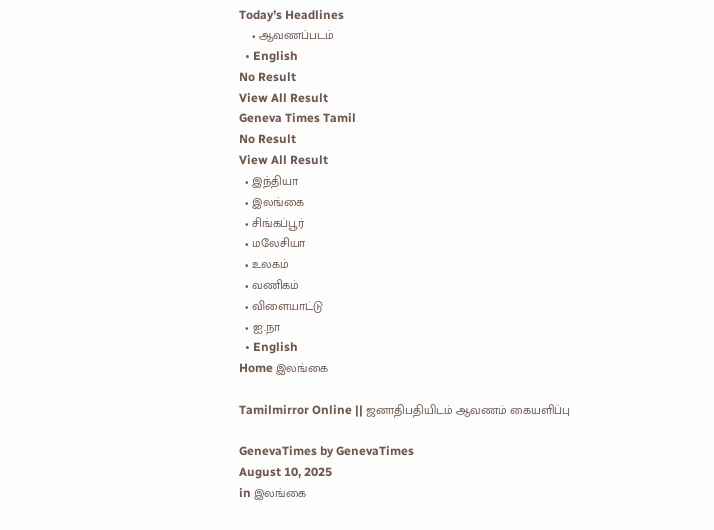Today’s Headlines
    • ஆவணப்படம்
  • English
No Result
View All Result
Geneva Times Tamil
No Result
View All Result
  • இந்தியா
  • இலங்கை
  • சிங்கப்பூர்
  • மலேசியா
  • உலகம்
  • வணிகம்
  • விளையாட்டு
  • ஐ.நா
  • English
Home இலங்கை

Tamilmirror Online || ஜனாதிபதியிடம் ஆவணம் கையளிப்பு

GenevaTimes by GenevaTimes
August 10, 2025
in இலங்கை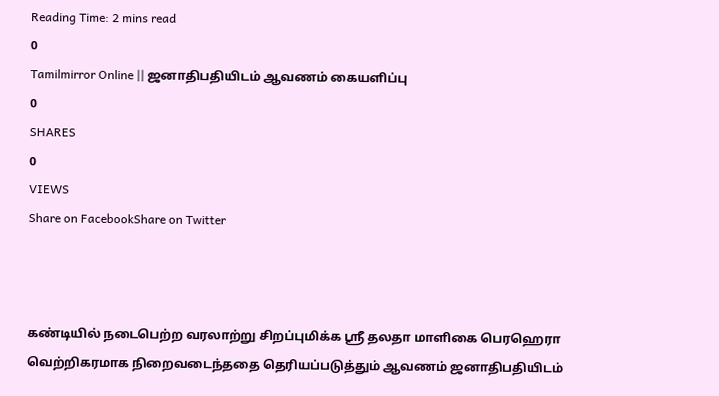Reading Time: 2 mins read
0
Tamilmirror Online || ஜனாதிபதியிடம் ஆவணம் கையளிப்பு
0
SHARES
0
VIEWS
Share on FacebookShare on Twitter



கண்டியில் நடைபெற்ற வரலாற்று சிறப்புமிக்க ஸ்ரீ தலதா மாளிகை பெரஹெரா வெற்றிகரமாக நிறைவடைந்ததை தெரியப்படுத்தும் ஆவணம் ஜனாதிபதியிடம்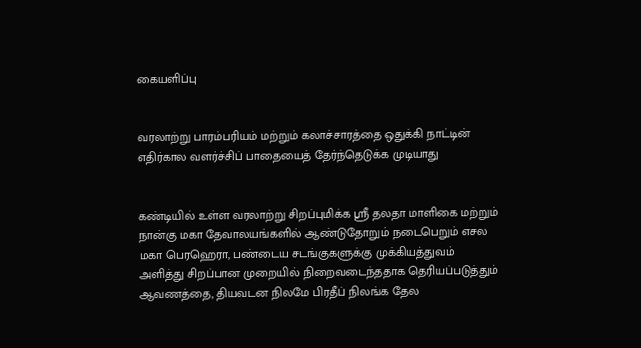கையளிப்பு


வரலாற்று பாரம்பரியம் மற்றும் கலாச்சாரத்தை ஒதுக்கி நாட்டின் எதிர்கால வளர்ச்சிப் பாதையைத் தேர்ந்தெடுக்க முடியாது


கண்டியில் உள்ள வரலாற்று சிறப்புமிக்க ஸ்ரீ தலதா மாளிகை மற்றும் நான்கு மகா தேவாலயங்களில் ஆண்டுதோறும் நடைபெறும் எசல மகா பெரஹெரா, பண்டைய சடங்குகளுக்கு முக்கியத்துவம் அளித்து சிறப்பான முறையில் நிறைவடைந்ததாக தெரியப்படுத்தும் ஆவணத்தை, தியவடன நிலமே பிரதீப் நிலங்க தேல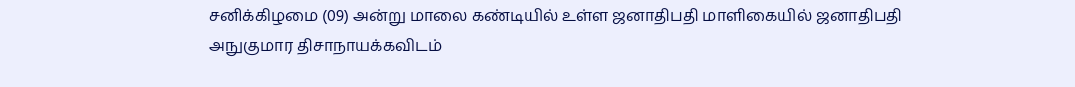சனிக்கிழமை (09) அன்று மாலை கண்டியில் உள்ள ஜனாதிபதி மாளிகையில் ஜனாதிபதி அநுகுமார திசாநாயக்கவிடம்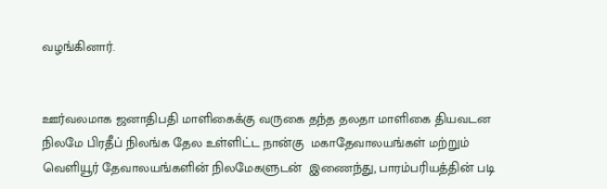வழங்கினார்.


ஊர்வலமாக ஜனாதிபதி மாளிகைக்கு வருகை தந்த தலதா மாளிகை தியவடன நிலமே பிரதீப் நிலங்க தேல உள்ளிட்ட நான்கு  மகாதேவாலயங்கள் மற்றும் வெளியூர் தேவாலயங்களின் நிலமேகளுடன்  இணைந்து, பாரம்பரியத்தின் படி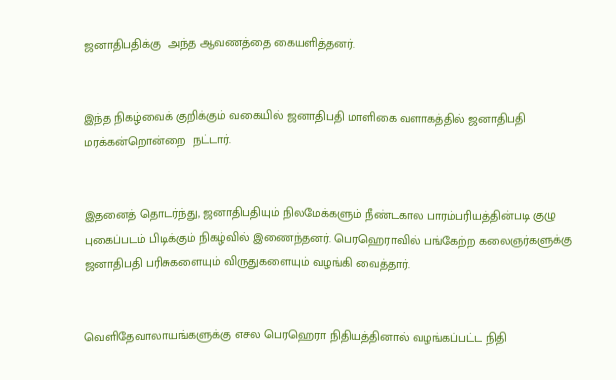ஜனாதிபதிக்கு  அந்த ஆவணத்தை கையளித்தனர்.


இந்த நிகழ்வைக் குறிக்கும் வகையில் ஜனாதிபதி மாளிகை வளாகத்தில் ஜனாதிபதி மரக்கன்றொன்றை  நட்டார்.


இதனைத் தொடர்ந்து, ஜனாதிபதியும் நிலமேக்களும் நீண்டகால பாரம்பரியத்தின்படி குழு புகைப்படம் பிடிக்கும் நிகழ்வில் இணைந்தனர். பெரஹெராவில் பங்கேற்ற கலைஞர்களுக்கு ஜனாதிபதி பரிசுகளையும் விருதுகளையும் வழங்கி வைத்தார்.


வெளிதேவாலாயங்களுக்கு எசல பெரஹெரா நிதியத்தினால் வழங்கப்பட்ட நிதி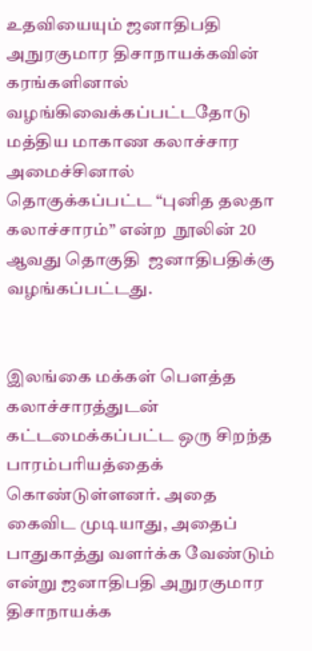உதவியையும் ஜனாதிபதி அநுரகுமார திசாநாயக்கவின் கரங்களினால் வழங்கிவைக்கப்பட்டதோடு  மத்திய மாகாண கலாச்சார அமைச்சினால் தொகுக்கப்பட்ட “புனித தலதா கலாச்சாரம்” என்ற  நூலின் 20 ஆவது தொகுதி  ஜனாதிபதிக்கு வழங்கப்பட்டது.


இலங்கை மக்கள் பௌத்த கலாச்சாரத்துடன் கட்டமைக்கப்பட்ட ஒரு சிறந்த பாரம்பரியத்தைக் கொண்டுள்ளனர். அதை கைவிட முடியாது, அதைப் பாதுகாத்து வளர்க்க வேண்டும் என்று ஜனாதிபதி அநுரகுமார திசாநாயக்க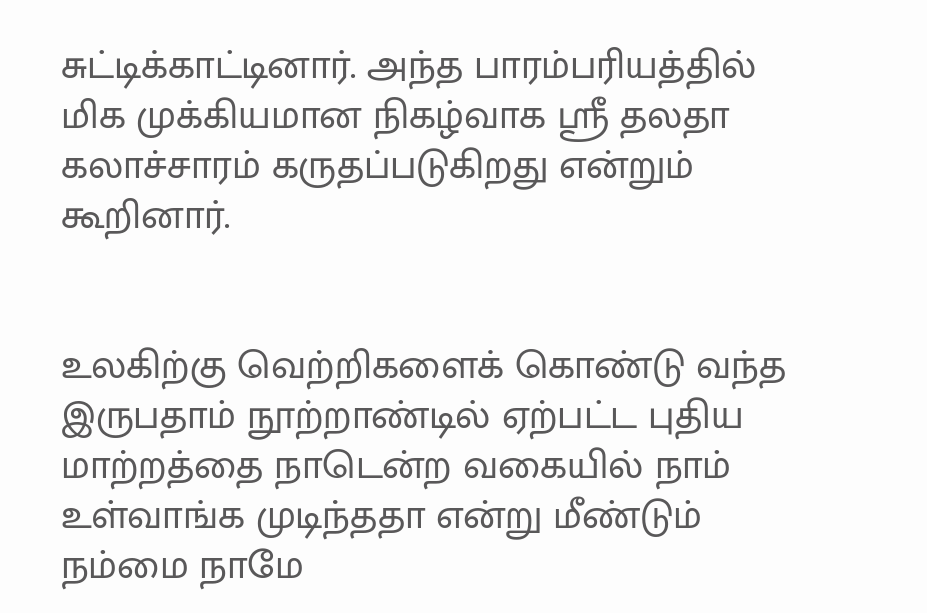சுட்டிக்காட்டினார். அந்த பாரம்பரியத்தில் மிக முக்கியமான நிகழ்வாக ஸ்ரீ தலதா கலாச்சாரம் கருதப்படுகிறது என்றும் கூறினார்.


உலகிற்கு வெற்றிகளைக் கொண்டு வந்த இருபதாம் நூற்றாண்டில் ஏற்பட்ட புதிய மாற்றத்தை நாடென்ற வகையில் நாம் உள்வாங்க முடிந்ததா என்று மீண்டும் நம்மை நாமே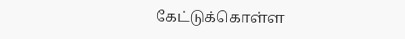கேட்டுக்கொள்ள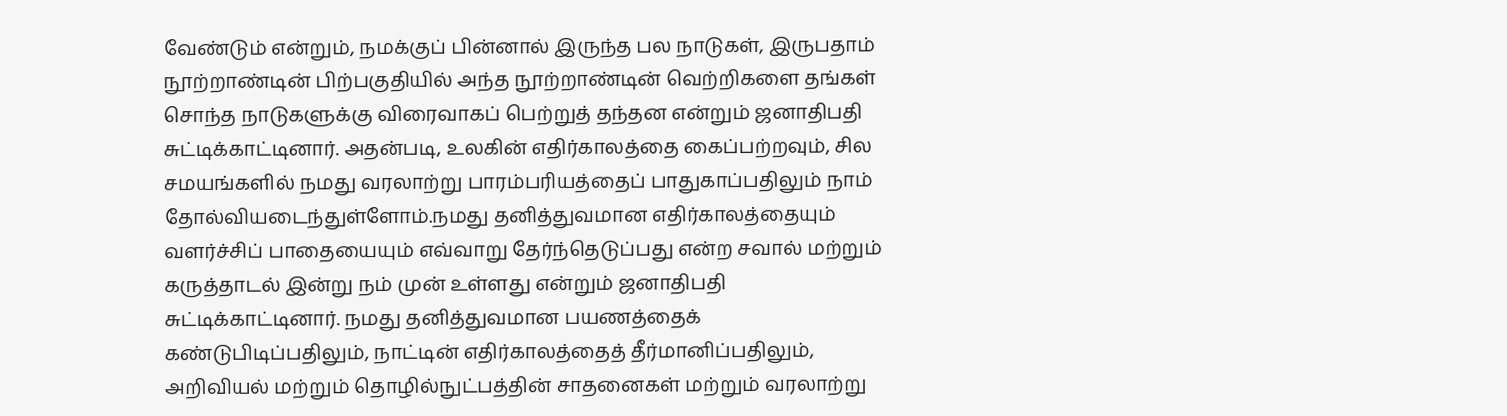வேண்டும் என்றும், நமக்குப் பின்னால் இருந்த பல நாடுகள், இருபதாம் நூற்றாண்டின் பிற்பகுதியில் அந்த நூற்றாண்டின் வெற்றிகளை தங்கள் சொந்த நாடுகளுக்கு விரைவாகப் பெற்றுத் தந்தன என்றும் ஜனாதிபதி சுட்டிக்காட்டினார். அதன்படி, உலகின் எதிர்காலத்தை கைப்பற்றவும், சில சமயங்களில் நமது வரலாற்று பாரம்பரியத்தைப் பாதுகாப்பதிலும் நாம் தோல்வியடைந்துள்ளோம்.நமது தனித்துவமான எதிர்காலத்தையும் வளர்ச்சிப் பாதையையும் எவ்வாறு தேர்ந்தெடுப்பது என்ற சவால் மற்றும் கருத்தாடல் இன்று நம் முன் உள்ளது என்றும் ஜனாதிபதி சுட்டிக்காட்டினார். நமது தனித்துவமான பயணத்தைக் கண்டுபிடிப்பதிலும், நாட்டின் எதிர்காலத்தைத் தீர்மானிப்பதிலும், அறிவியல் மற்றும் தொழில்நுட்பத்தின் சாதனைகள் மற்றும் வரலாற்று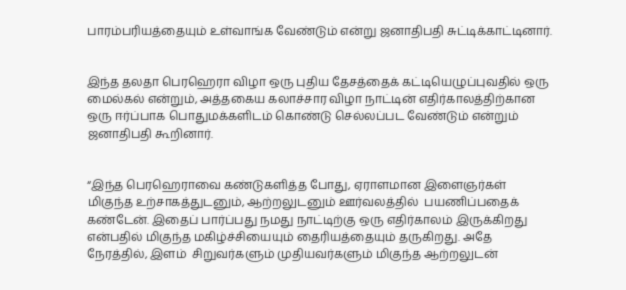பாரம்பரியத்தையும் உள்வாங்க வேண்டும் என்று ஜனாதிபதி சுட்டிக்காட்டினார்.


இந்த தலதா பெரஹெரா விழா ஒரு புதிய தேசத்தைக் கட்டியெழுப்புவதில் ஒரு மைல்கல் என்றும், அத்தகைய கலாச்சார விழா நாட்டின் எதிர்காலத்திற்கான ஒரு ஈர்ப்பாக பொதுமக்களிடம் கொண்டு செல்லப்பட வேண்டும் என்றும் ஜனாதிபதி கூறினார்.


“இந்த பெரஹெராவை கண்டுகளித்த போது, ஏராளமான இளைஞர்கள் மிகுந்த உற்சாகத்துடனும், ஆற்றலுடனும் ஊர்வலத்தில்  பயணிப்பதைக் கண்டேன். இதைப் பார்ப்பது நமது நாட்டிற்கு ஒரு எதிர்காலம் இருக்கிறது என்பதில் மிகுந்த மகிழ்ச்சியையும் தைரியத்தையும் தருகிறது. அதே நேரத்தில், இளம்  சிறுவர்களும் முதியவர்களும் மிகுந்த ஆற்றலுடன்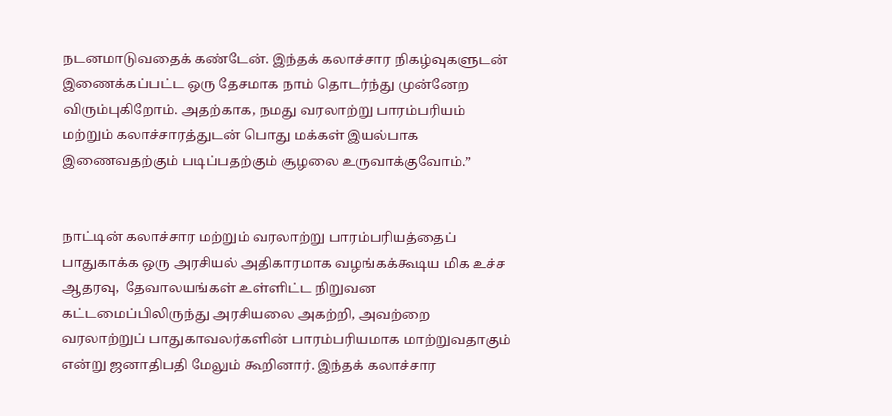நடனமாடுவதைக் கண்டேன். இந்தக் கலாச்சார நிகழ்வுகளுடன் இணைக்கப்பட்ட ஒரு தேசமாக நாம் தொடர்ந்து முன்னேற விரும்புகிறோம். அதற்காக, நமது வரலாற்று பாரம்பரியம் மற்றும் கலாச்சாரத்துடன் பொது மக்கள் இயல்பாக இணைவதற்கும் படிப்பதற்கும் சூழலை உருவாக்குவோம்.”


நாட்டின் கலாச்சார மற்றும் வரலாற்று பாரம்பரியத்தைப் பாதுகாக்க ஒரு அரசியல் அதிகாரமாக வழங்கக்கூடிய மிக உச்ச ஆதரவு,  தேவாலயங்கள் உள்ளிட்ட நிறுவன கட்டமைப்பிலிருந்து அரசியலை அகற்றி, அவற்றை வரலாற்றுப் பாதுகாவலர்களின் பாரம்பரியமாக மாற்றுவதாகும் என்று ஜனாதிபதி மேலும் கூறினார். இந்தக் கலாச்சார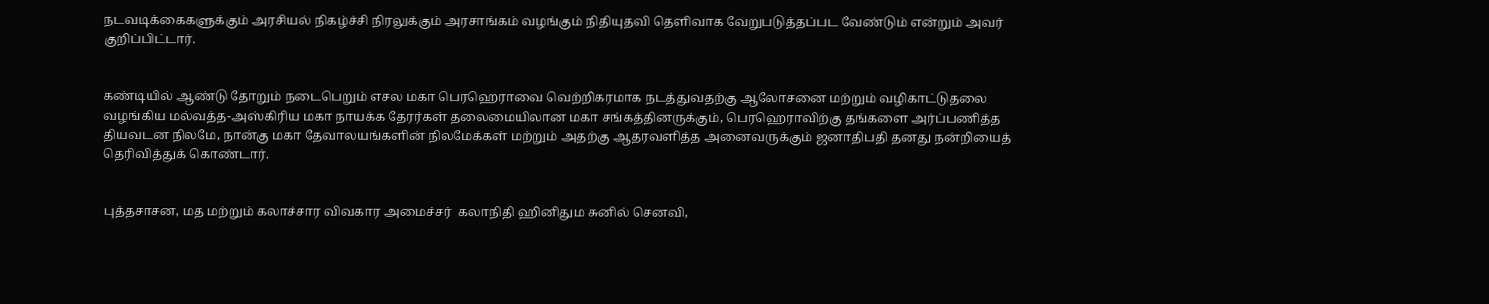நடவடிக்கைகளுக்கும் அரசியல் நிகழ்ச்சி நிரலுக்கும் அரசாங்கம் வழங்கும் நிதியுதவி தெளிவாக வேறுபடுத்தப்பட வேண்டும் என்றும் அவர் குறிப்பிட்டார்.


கண்டியில் ஆண்டு தோறும் நடைபெறும் எசல மகா பெரஹெராவை வெற்றிகரமாக நடத்துவதற்கு ஆலோசனை மற்றும் வழிகாட்டுதலை வழங்கிய மல்வத்த-அஸ்கிரிய மகா நாயக்க தேரர்கள் தலைமையிலான மகா சங்கத்தினருக்கும், பெரஹெராவிற்கு தங்களை அர்ப்பணித்த தியவடன நிலமே, நான்கு மகா தேவாலயங்களின் நிலமேக்கள் மற்றும் அதற்கு ஆதரவளித்த அனைவருக்கும் ஜனாதிபதி தனது நன்றியைத் தெரிவித்துக் கொண்டார்.


புத்தசாசன, மத மற்றும் கலாச்சார விவகார அமைச்சர்  கலாநிதி ஹினிதும சுனில் செனவி,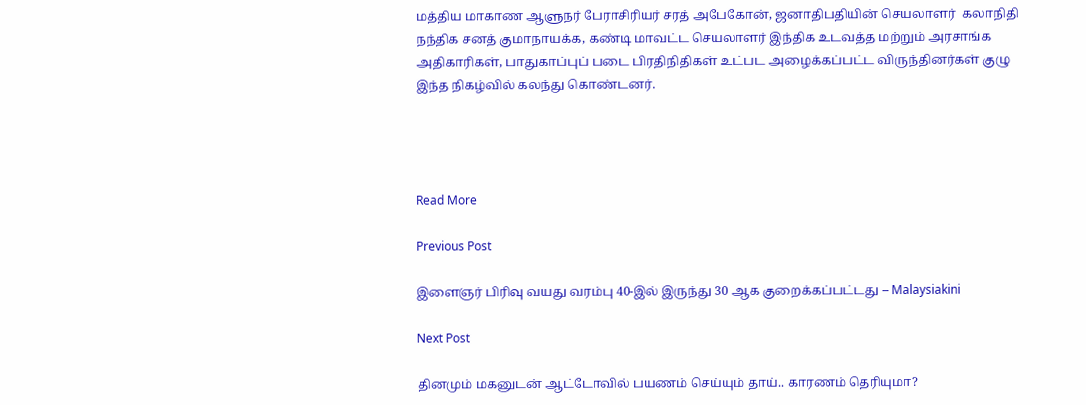மத்திய மாகாண ஆளுநர் பேராசிரியர் சரத் அபேகோன், ஜனாதிபதியின் செயலாளர்  கலாநிதி நந்திக சனத் குமாநாயக்க, கண்டி மாவட்ட செயலாளர் இந்திக உடவத்த மற்றும் அரசாங்க அதிகாரிகள், பாதுகாப்புப் படை பிரதிநிதிகள் உட்பட அழைக்கப்பட்ட விருந்தினர்கள் குழு இந்த நிகழ்வில் கலந்து கொண்டனர்.




Read More

Previous Post

இளைஞர் பிரிவு வயது வரம்பு 40-இல் இருந்து 30 ஆக குறைக்கப்பட்டது – Malaysiakini

Next Post

தினமும் மகனுடன் ஆட்டோவில் பயணம் செய்யும் தாய்.. காரணம் தெரியுமா?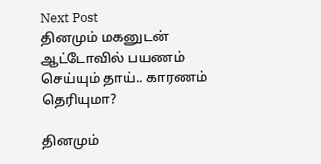Next Post
தினமும் மகனுடன் ஆட்டோவில் பயணம் செய்யும் தாய்.. காரணம் தெரியுமா?

தினமும்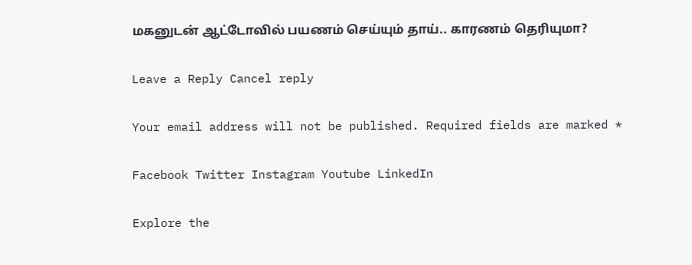மகனுடன் ஆட்டோவில் பயணம் செய்யும் தாய்.. காரணம் தெரியுமா?

Leave a Reply Cancel reply

Your email address will not be published. Required fields are marked *

Facebook Twitter Instagram Youtube LinkedIn

Explore the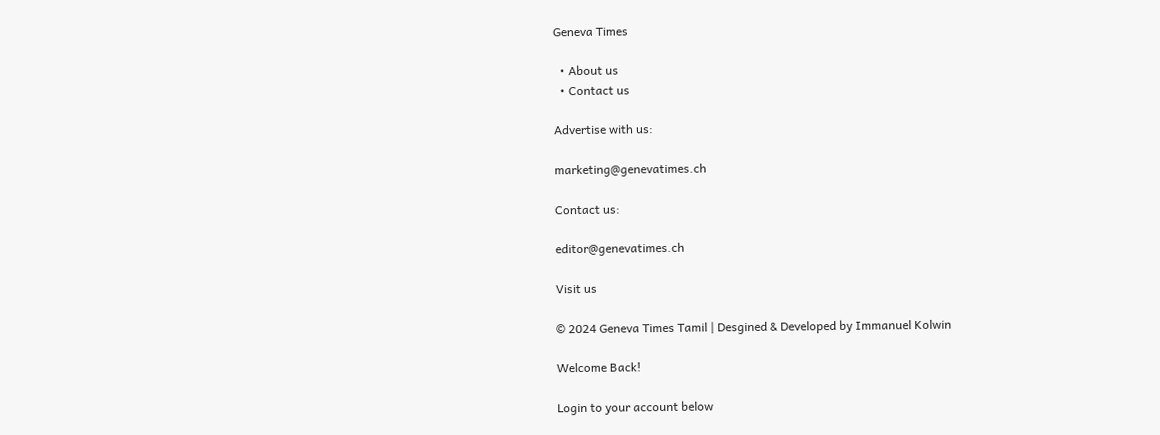Geneva Times

  • About us
  • Contact us

Advertise with us:

marketing@genevatimes.ch

Contact us:

editor@genevatimes.ch

Visit us

© 2024 Geneva Times Tamil | Desgined & Developed by Immanuel Kolwin

Welcome Back!

Login to your account below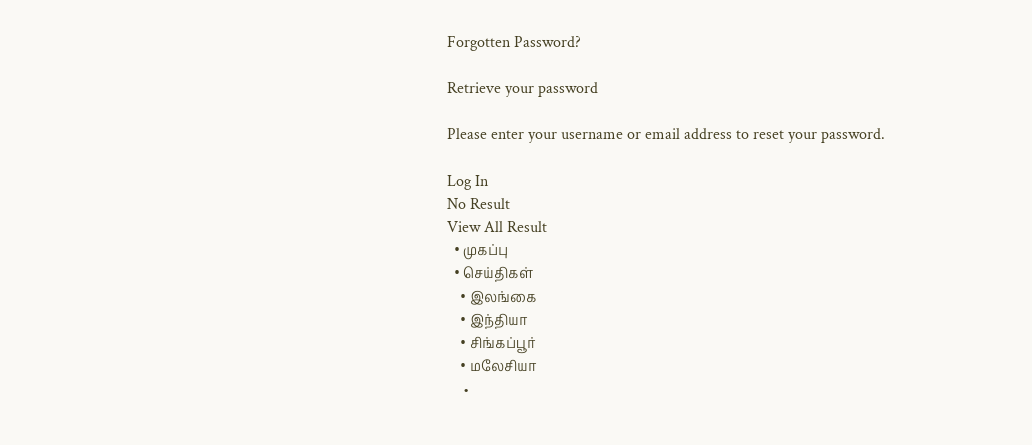Forgotten Password?

Retrieve your password

Please enter your username or email address to reset your password.

Log In
No Result
View All Result
  • முகப்பு
  • செய்திகள்
    • இலங்கை
    • இந்தியா
    • சிங்கப்பூர்
    • மலேசியா
    •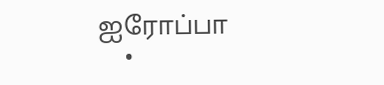ஐரோப்பா
    •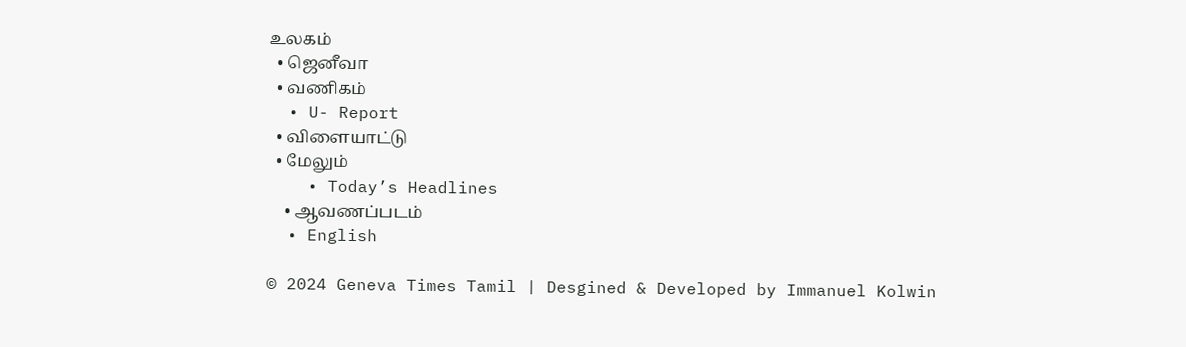உலகம்
  • ஜெனீவா
  • வணிகம்
  • U- Report
  • விளையாட்டு
  • மேலும்
    • Today’s Headlines
    • ஆவணப்படம்
  • English

© 2024 Geneva Times Tamil | Desgined & Developed by Immanuel Kolwin